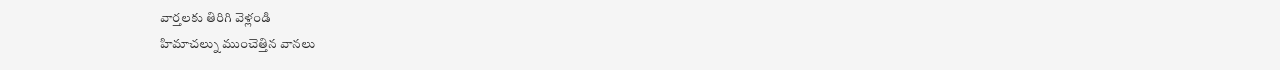వార్తలకు తిరిగి వెళ్లండి
హిమాచల్ను ముంచెత్తిన వానలు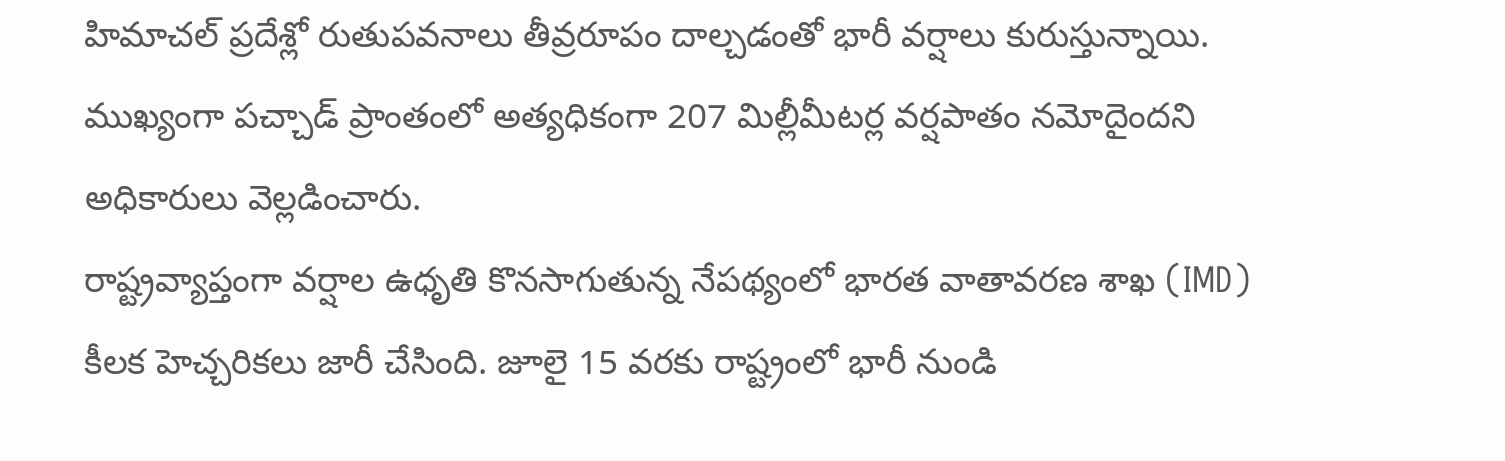హిమాచల్ ప్రదేశ్లో రుతుపవనాలు తీవ్రరూపం దాల్చడంతో భారీ వర్షాలు కురుస్తున్నాయి. ముఖ్యంగా పచ్చాడ్ ప్రాంతంలో అత్యధికంగా 207 మిల్లీమీటర్ల వర్షపాతం నమోదైందని అధికారులు వెల్లడించారు.
రాష్ట్రవ్యాప్తంగా వర్షాల ఉధృతి కొనసాగుతున్న నేపథ్యంలో భారత వాతావరణ శాఖ (IMD) కీలక హెచ్చరికలు జారీ చేసింది. జూలై 15 వరకు రాష్ట్రంలో భారీ నుండి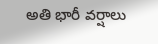అతి భారీ వర్షాలు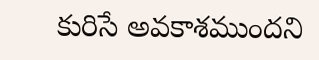కురిసే అవకాశముందని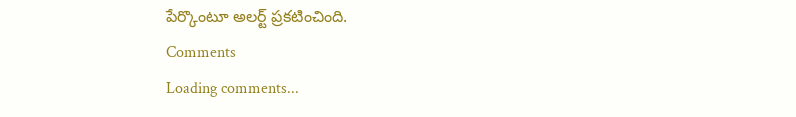పేర్కొంటూ అలర్ట్ ప్రకటించింది.
Comments
Loading comments...